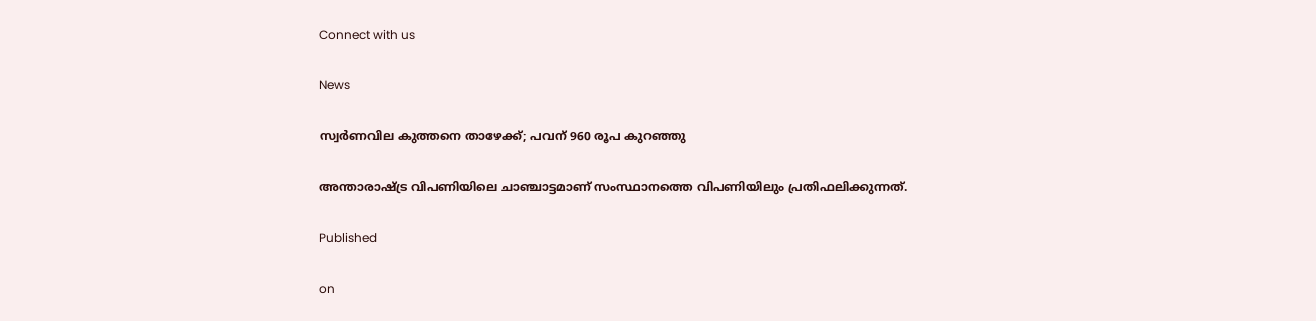Connect with us

News

സ്വര്‍ണവില കുത്തനെ താഴേക്ക്; പവന് 960 രൂപ കുറഞ്ഞു

അന്താരാഷ്ട്ര വിപണിയിലെ ചാഞ്ചാട്ടമാണ് സംസ്ഥാനത്തെ വിപണിയിലും പ്രതിഫലിക്കുന്നത്.

Published

on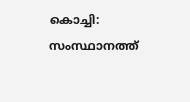കൊച്ചി: സംസ്ഥാനത്ത്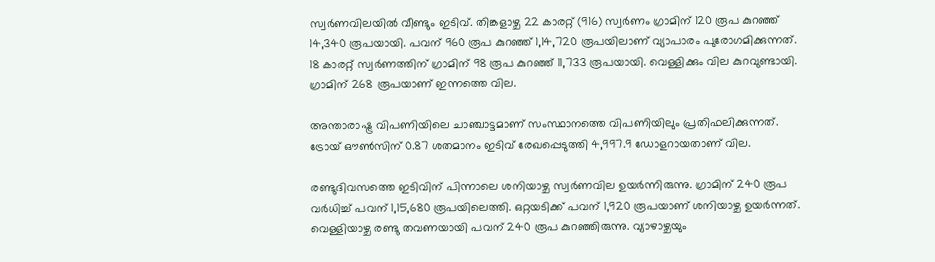സ്വര്‍ണവിലയില്‍ വീണ്ടും ഇടിവ്. തിങ്കളാഴ്ച 22 കാരറ്റ് (916) സ്വര്‍ണം ഗ്രാമിന് 120 രൂപ കുറഞ്ഞ് 14,340 രൂപയായി. പവന് 960 രൂപ കുറഞ്ഞ് 1,14,720 രൂപയിലാണ് വ്യാപാരം പുരോഗമിക്കുന്നത്. 18 കാരറ്റ് സ്വര്‍ണത്തിന് ഗ്രാമിന് 98 രൂപ കുറഞ്ഞ് 11,733 രൂപയായി. വെള്ളിക്കും വില കുറവുണ്ടായി. ഗ്രാമിന് 268 രൂപയാണ് ഇന്നത്തെ വില.

അന്താരാഷ്ട്ര വിപണിയിലെ ചാഞ്ചാട്ടമാണ് സംസ്ഥാനത്തെ വിപണിയിലും പ്രതിഫലിക്കുന്നത്. ട്രോയ് ഔണ്‍സിന് 0.87 ശതമാനം ഇടിവ് രേഖപ്പെടുത്തി 4,997.9 ഡോളറായതാണ് വില.

രണ്ടുദിവസത്തെ ഇടിവിന് പിന്നാലെ ശനിയാഴ്ച സ്വര്‍ണവില ഉയര്‍ന്നിരുന്നു. ഗ്രാമിന് 240 രൂപ വര്‍ധിച്ച് പവന് 1,15,680 രൂപയിലെത്തി. ഒറ്റയടിക്ക് പവന് 1,920 രൂപയാണ് ശനിയാഴ്ച ഉയര്‍ന്നത്. വെള്ളിയാഴ്ച രണ്ടു തവണയായി പവന് 240 രൂപ കുറഞ്ഞിരുന്നു. വ്യാഴാഴ്ചയും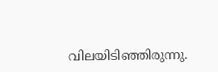വിലയിടിഞ്ഞിരുന്നു.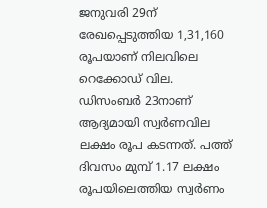ജനുവരി 29ന് രേഖപ്പെടുത്തിയ 1,31,160 രൂപയാണ് നിലവിലെ റെക്കോഡ് വില. ഡിസംബര്‍ 23നാണ് ആദ്യമായി സ്വര്‍ണവില ലക്ഷം രൂപ കടന്നത്. പത്ത് ദിവസം മുമ്പ് 1.17 ലക്ഷം രൂപയിലെത്തിയ സ്വര്‍ണം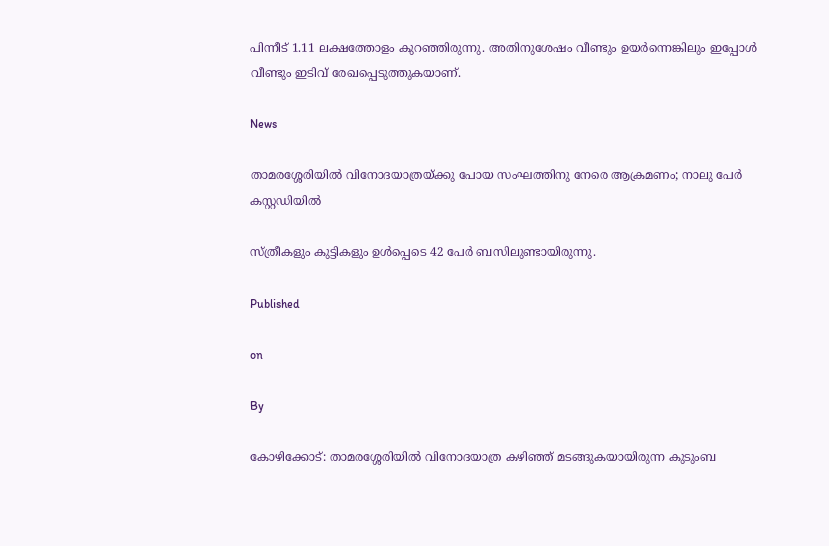പിന്നീട് 1.11 ലക്ഷത്തോളം കുറഞ്ഞിരുന്നു. അതിനുശേഷം വീണ്ടും ഉയര്‍ന്നെങ്കിലും ഇപ്പോള്‍ വീണ്ടും ഇടിവ് രേഖപ്പെടുത്തുകയാണ്.

News

താമരശ്ശേരിയില്‍ വിനോദയാത്രയ്ക്കു പോയ സംഘത്തിനു നേരെ ആക്രമണം; നാലു പേര്‍ കസ്റ്റഡിയില്‍

സ്ത്രീകളും കുട്ടികളും ഉള്‍പ്പെടെ 42 പേര്‍ ബസിലുണ്ടായിരുന്നു.

Published

on

By

കോഴിക്കോട്: താമരശ്ശേരിയില്‍ വിനോദയാത്ര കഴിഞ്ഞ് മടങ്ങുകയായിരുന്ന കുടുംബ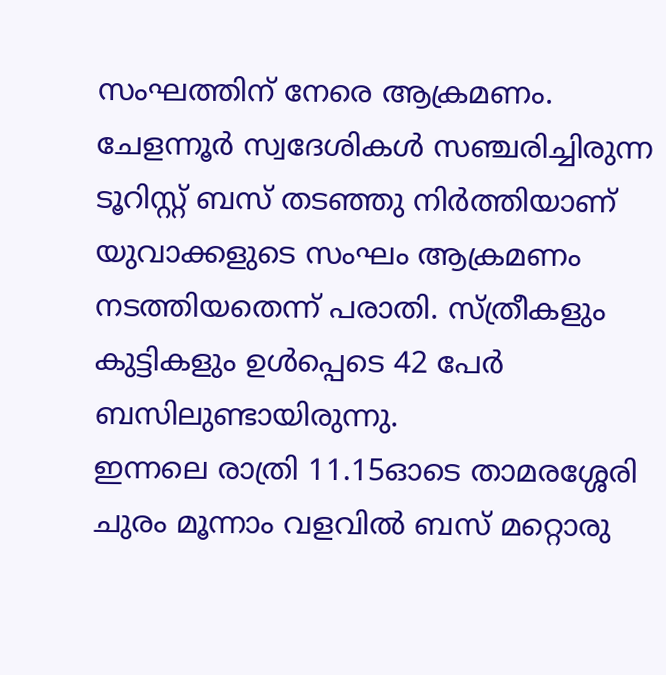സംഘത്തിന് നേരെ ആക്രമണം. ചേളന്നൂര്‍ സ്വദേശികള്‍ സഞ്ചരിച്ചിരുന്ന ടൂറിസ്റ്റ് ബസ് തടഞ്ഞു നിര്‍ത്തിയാണ് യുവാക്കളുടെ സംഘം ആക്രമണം നടത്തിയതെന്ന് പരാതി. സ്ത്രീകളും കുട്ടികളും ഉള്‍പ്പെടെ 42 പേര്‍ ബസിലുണ്ടായിരുന്നു.
ഇന്നലെ രാത്രി 11.15ഓടെ താമരശ്ശേരി ചുരം മൂന്നാം വളവില്‍ ബസ് മറ്റൊരു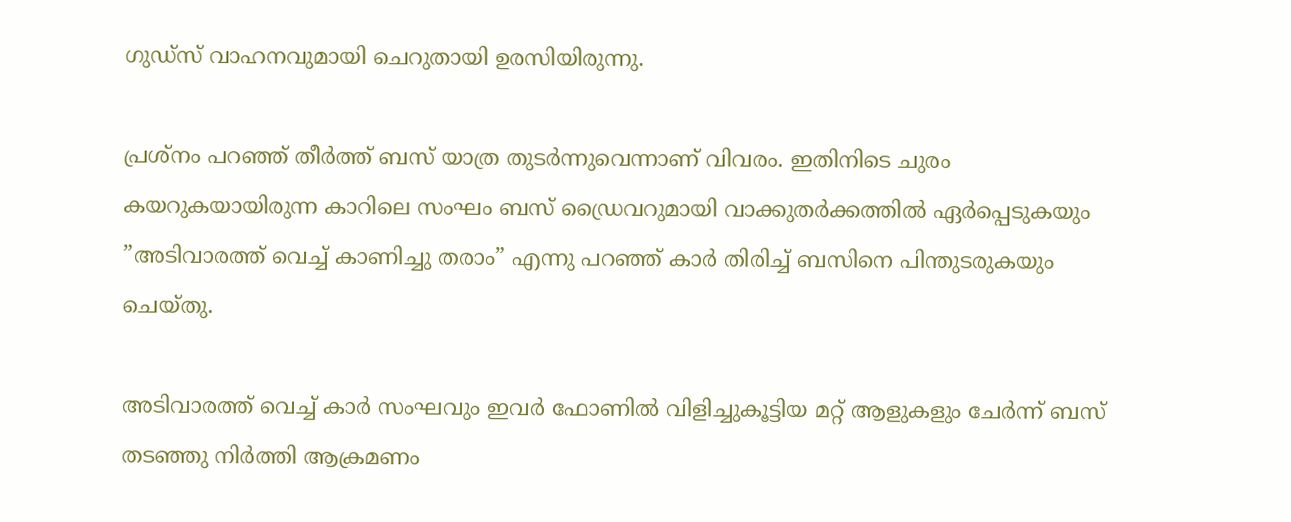ഗുഡ്‌സ് വാഹനവുമായി ചെറുതായി ഉരസിയിരുന്നു.

പ്രശ്‌നം പറഞ്ഞ് തീര്‍ത്ത് ബസ് യാത്ര തുടര്‍ന്നുവെന്നാണ് വിവരം. ഇതിനിടെ ചുരം കയറുകയായിരുന്ന കാറിലെ സംഘം ബസ് ഡ്രൈവറുമായി വാക്കുതര്‍ക്കത്തില്‍ ഏര്‍പ്പെടുകയും ”അടിവാരത്ത് വെച്ച് കാണിച്ചു തരാം” എന്നു പറഞ്ഞ് കാര്‍ തിരിച്ച് ബസിനെ പിന്തുടരുകയും ചെയ്തു.

അടിവാരത്ത് വെച്ച് കാര്‍ സംഘവും ഇവര്‍ ഫോണില്‍ വിളിച്ചുകൂട്ടിയ മറ്റ് ആളുകളും ചേര്‍ന്ന് ബസ് തടഞ്ഞു നിര്‍ത്തി ആക്രമണം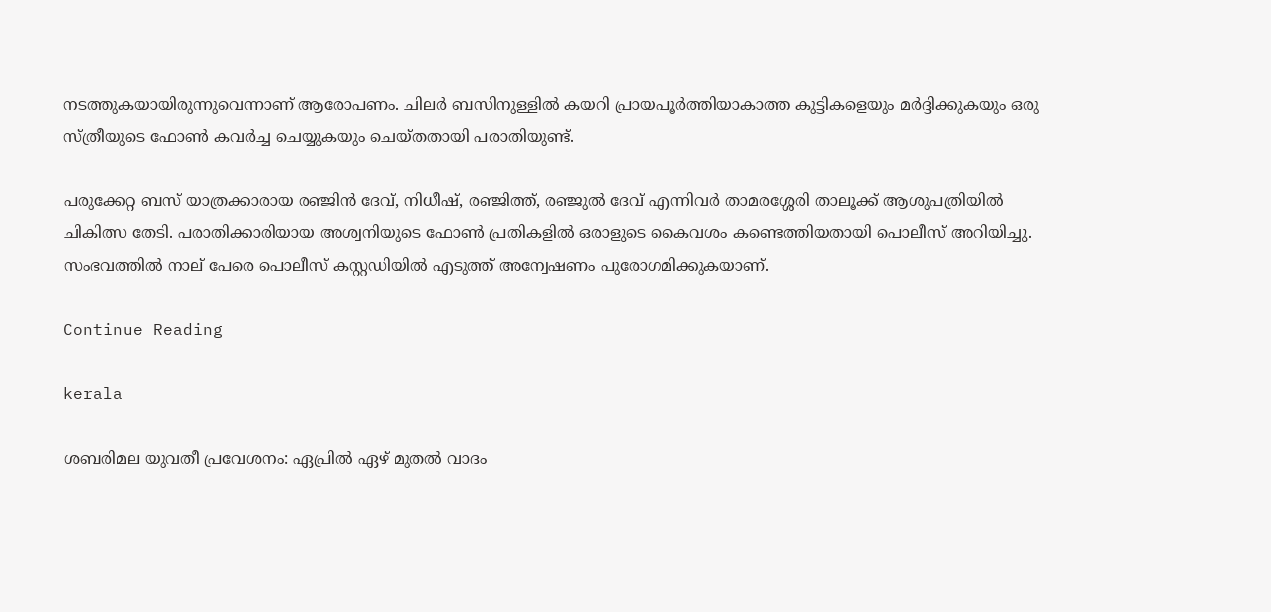നടത്തുകയായിരുന്നുവെന്നാണ് ആരോപണം. ചിലര്‍ ബസിനുള്ളില്‍ കയറി പ്രായപൂര്‍ത്തിയാകാത്ത കുട്ടികളെയും മര്‍ദ്ദിക്കുകയും ഒരു സ്ത്രീയുടെ ഫോണ്‍ കവര്‍ച്ച ചെയ്യുകയും ചെയ്തതായി പരാതിയുണ്ട്.

പരുക്കേറ്റ ബസ് യാത്രക്കാരായ രഞ്ജിന്‍ ദേവ്, നിധീഷ്, രഞ്ജിത്ത്, രഞ്ജുല്‍ ദേവ് എന്നിവര്‍ താമരശ്ശേരി താലൂക്ക് ആശുപത്രിയില്‍ ചികിത്സ തേടി. പരാതിക്കാരിയായ അശ്വനിയുടെ ഫോണ്‍ പ്രതികളില്‍ ഒരാളുടെ കൈവശം കണ്ടെത്തിയതായി പൊലീസ് അറിയിച്ചു. സംഭവത്തില്‍ നാല് പേരെ പൊലീസ് കസ്റ്റഡിയില്‍ എടുത്ത് അന്വേഷണം പുരോഗമിക്കുകയാണ്.

Continue Reading

kerala

ശബരിമല യുവതീ പ്രവേശനം: ഏപ്രില്‍ ഏഴ് മുതല്‍ വാദം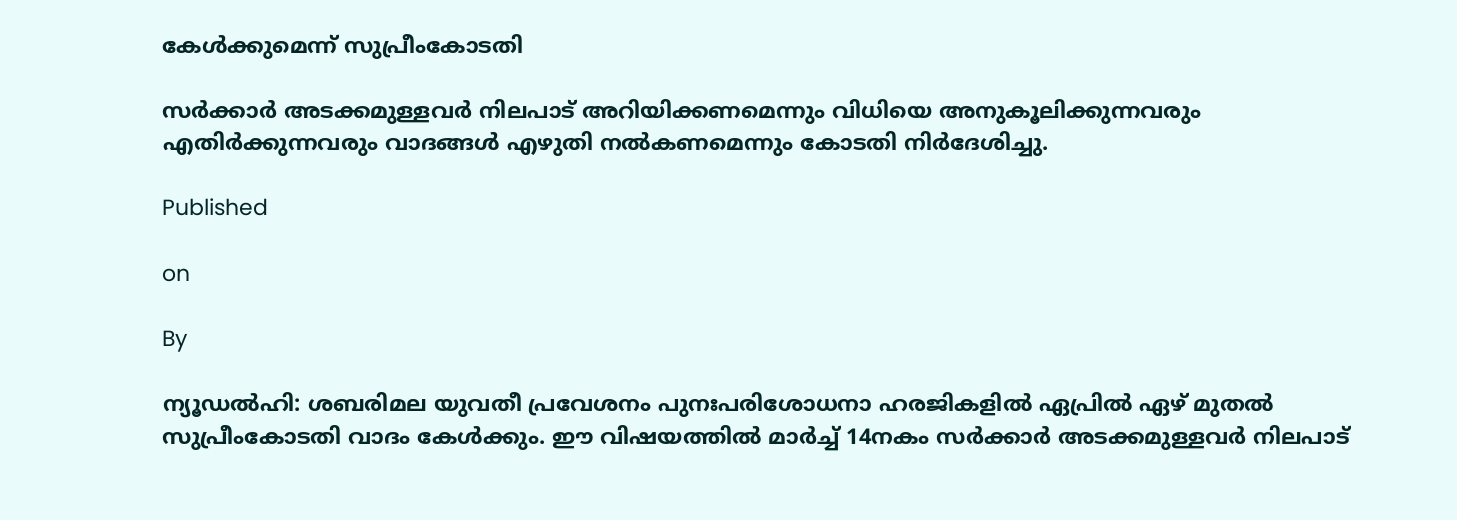കേള്‍ക്കുമെന്ന് സുപ്രീംകോടതി

സര്‍ക്കാര്‍ അടക്കമുള്ളവര്‍ നിലപാട് അറിയിക്കണമെന്നും വിധിയെ അനുകൂലിക്കുന്നവരും എതിര്‍ക്കുന്നവരും വാദങ്ങള്‍ എഴുതി നല്‍കണമെന്നും കോടതി നിര്‍ദേശിച്ചു.

Published

on

By

ന്യൂഡല്‍ഹി: ശബരിമല യുവതീ പ്രവേശനം പുനഃപരിശോധനാ ഹരജികളില്‍ ഏപ്രില്‍ ഏഴ് മുതല്‍ സുപ്രീംകോടതി വാദം കേള്‍ക്കും. ഈ വിഷയത്തില്‍ മാര്‍ച്ച് 14നകം സര്‍ക്കാര്‍ അടക്കമുള്ളവര്‍ നിലപാട്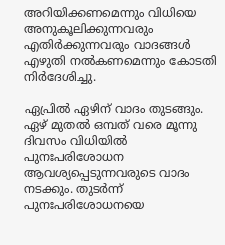അറിയിക്കണമെന്നും വിധിയെ അനുകൂലിക്കുന്നവരും എതിര്‍ക്കുന്നവരും വാദങ്ങള്‍ എഴുതി നല്‍കണമെന്നും കോടതി നിര്‍ദേശിച്ചു.

ഏപ്രില്‍ ഏഴിന് വാദം തുടങ്ങും. ഏഴ് മുതല്‍ ഒമ്പത് വരെ മൂന്നു ദിവസം വിധിയില്‍ പുനഃപരിശോധന ആവശ്യപ്പെടുന്നവരുടെ വാദം നടക്കും. തുടര്‍ന്ന് പുനഃപരിശോധനയെ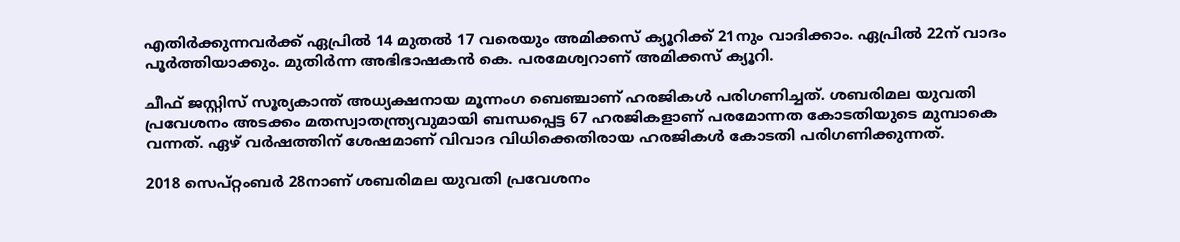എതിര്‍ക്കുന്നവര്‍ക്ക് ഏപ്രില്‍ 14 മുതല്‍ 17 വരെയും അമിക്കസ് ക്യൂറിക്ക് 21നും വാദിക്കാം. ഏപ്രില്‍ 22ന് വാദം പൂര്‍ത്തിയാക്കും. മുതിര്‍ന്ന അഭിഭാഷകന്‍ കെ. പരമേശ്വറാണ് അമിക്കസ് ക്യൂറി.

ചീഫ് ജസ്റ്റിസ് സൂര്യകാന്ത് അധ്യക്ഷനായ മൂന്നംഗ ബെഞ്ചാണ് ഹരജികള്‍ പരിഗണിച്ചത്. ശബരിമല യുവതി പ്രവേശനം അടക്കം മതസ്വാതന്ത്ര്യവുമായി ബന്ധപ്പെട്ട 67 ഹരജികളാണ് പരമോന്നത കോടതിയുടെ മുമ്പാകെ വന്നത്. ഏഴ് വര്‍ഷത്തിന് ശേഷമാണ് വിവാദ വിധിക്കെതിരായ ഹരജികള്‍ കോടതി പരിഗണിക്കുന്നത്.

2018 സെപ്റ്റംബര്‍ 28നാണ് ശബരിമല യുവതി പ്രവേശനം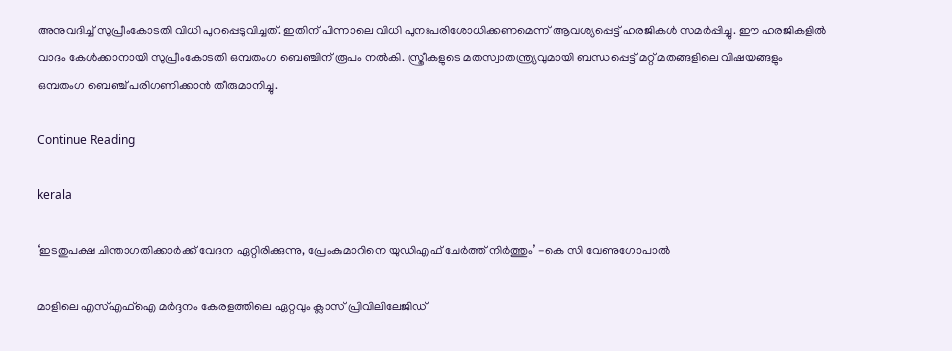അനുവദിച്ച് സുപ്രീംകോടതി വിധി പുറപ്പെടുവിച്ചത്. ഇതിന് പിന്നാലെ വിധി പുനഃപരിശോധിക്കണമെന്ന് ആവശ്യപ്പെട്ട് ഹരജികള്‍ സമര്‍പ്പിച്ചു. ഈ ഹരജികളില്‍ വാദം കേള്‍ക്കാനായി സുപ്രീംകോടതി ഒമ്പതംഗ ബെഞ്ചിന് രൂപം നല്‍കി. സ്ത്രീകളുടെ മതസ്വാതന്ത്ര്യവുമായി ബന്ധപ്പെട്ട് മറ്റ് മതങ്ങളിലെ വിഷയങ്ങളും ഒമ്പതംഗ ബെഞ്ച് പരിഗണിക്കാന്‍ തീരുമാനിച്ചു.

Continue Reading

kerala

‘ഇടതുപക്ഷ ചിന്താഗതിക്കാര്‍ക്ക് വേദന ഏറ്റിരിക്കുന്നു, പ്രേംകുമാറിനെ യുഡിഎഫ് ചേര്‍ത്ത് നിര്‍ത്തും’ -കെ സി വേണുഗോപാല്‍

മാളിലെ എസ്എഫ്‌ഐ മര്‍ദ്ദനം കേരളത്തിലെ ഏറ്റവും ക്ലാസ് പ്രിവിലിലേജിഡ്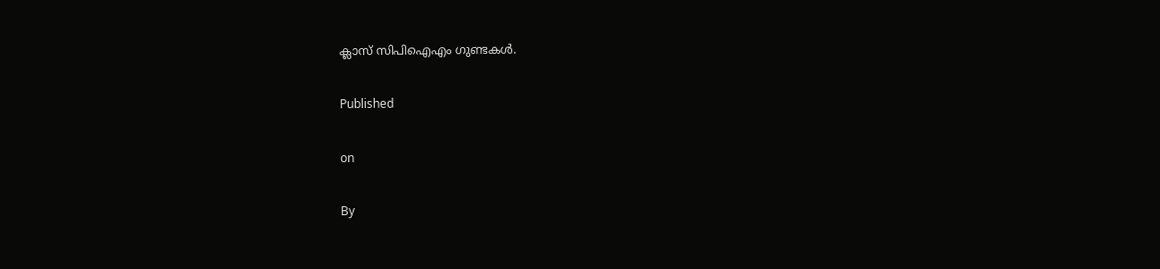ക്ലാസ് സിപിഐഎം ഗുണ്ടകള്‍.

Published

on

By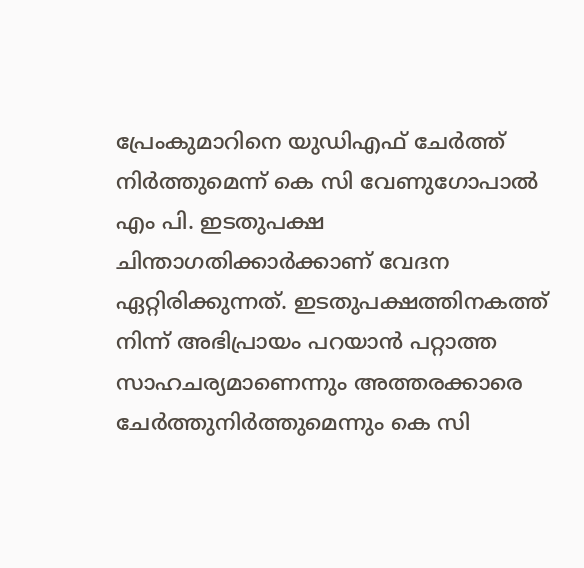പ്രേംകുമാറിനെ യുഡിഎഫ് ചേര്‍ത്ത് നിര്‍ത്തുമെന്ന് കെ സി വേണുഗോപാല്‍ എം പി. ഇടതുപക്ഷ ചിന്താഗതിക്കാര്‍ക്കാണ് വേദന ഏറ്റിരിക്കുന്നത്. ഇടതുപക്ഷത്തിനകത്ത് നിന്ന് അഭിപ്രായം പറയാന്‍ പറ്റാത്ത സാഹചര്യമാണെന്നും അത്തരക്കാരെ ചേര്‍ത്തുനിര്‍ത്തുമെന്നും കെ സി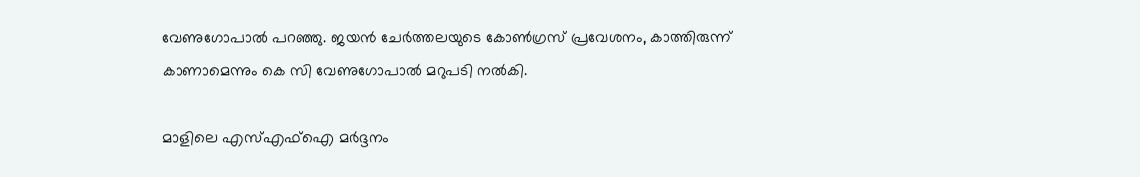വേണുഗോപാല്‍ പറഞ്ഞു. ജയന്‍ ചേര്‍ത്തലയുടെ കോണ്‍ഗ്രസ് പ്രവേശനം, കാത്തിരുന്ന് കാണാമെന്നും കെ സി വേണുഗോപാല്‍ മറുപടി നല്‍കി.

മാളിലെ എസ്എഫ്‌ഐ മര്‍ദ്ദനം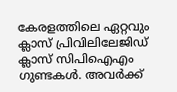കേരളത്തിലെ ഏറ്റവും ക്ലാസ് പ്രിവിലിലേജിഡ് ക്ലാസ് സിപിഐഎം ഗുണ്ടകള്‍. അവര്‍ക്ക്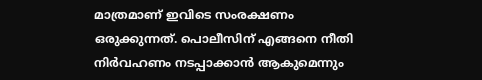മാത്രമാണ് ഇവിടെ സംരക്ഷണം ഒരുക്കുന്നത്. പൊലീസിന് എങ്ങനെ നീതി നിര്‍വഹണം നടപ്പാക്കാന്‍ ആകുമെന്നും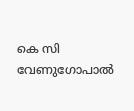കെ സി വേണുഗോപാല്‍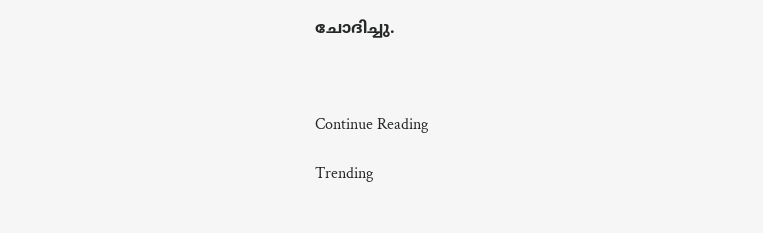ചോദിച്ചു.



Continue Reading

Trending